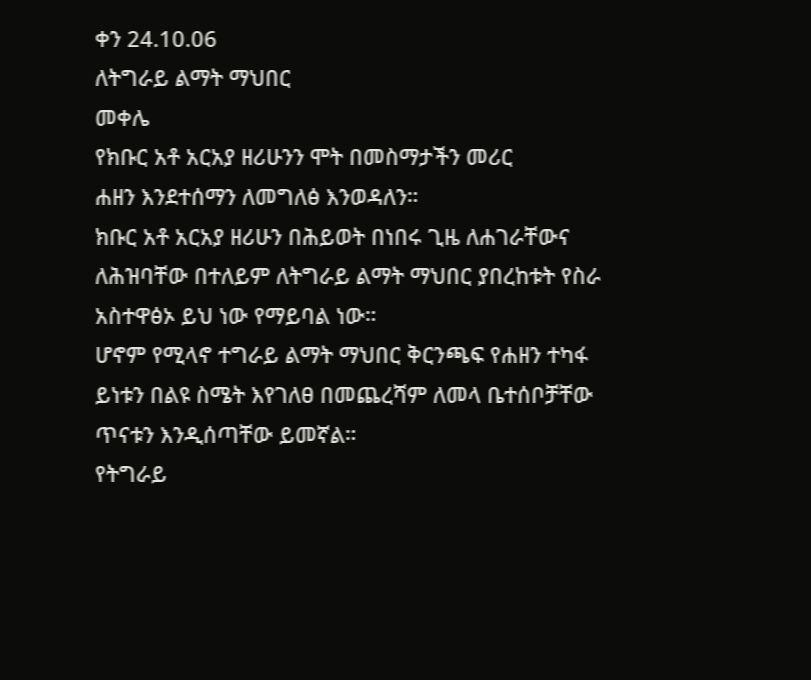ቀን 24.10.06
ለትግራይ ልማት ማህበር
መቀሌ
የክቡር አቶ አርአያ ዘሪሁንን ሞት በመስማታችን መሪር
ሐዘን እንደተሰማን ለመግለፅ እንወዳለን።
ክቡር አቶ አርአያ ዘሪሁን በሕይወት በነበሩ ጊዜ ለሐገራቸውና
ለሕዝባቸው በተለይም ለትግራይ ልማት ማህበር ያበረከቱት የስራ
አስተዋፅኦ ይህ ነው የማይባል ነው።
ሆኖም የሚላኖ ተግራይ ልማት ማህበር ቅርንጫፍ የሐዘን ተካፋ
ይነቱን በልዩ ስሜት እየገለፀ በመጨረሻም ለመላ ቤተሰቦቻቸው
ጥናቱን እንዲሰጣቸው ይመኛል።
የትግራይ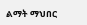ልማት ማህበር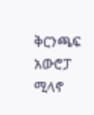ቅርንጫፍ አውሮፓ ሚላኖ